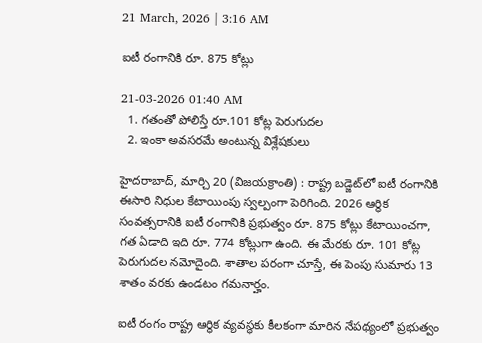21 March, 2026 | 3:16 AM

ఐటీ రంగానికి రూ. 875 కోట్లు

21-03-2026 01:40 AM
  1. గతంతో పోలిస్తే రూ.101 కోట్ల పెరుగుదల
  2. ఇంకా అవసరమే అంటున్న విశ్లేషకులు

హైదరాబాద్, మార్చి 20 (విజయక్రాంతి) : రాష్ట్ర బడ్జెట్‌లో ఐటీ రంగానికి ఈసారి నిధుల కేటాయింపు స్వల్పంగా పెరిగింది. 2026 ఆర్థిక సంవత్సరానికి ఐటీ రంగానికి ప్రభుత్వం రూ. 875 కోట్లు కేటాయించగా, గత ఏడాది ఇది రూ. 774 కోట్లుగా ఉంది. ఈ మేరకు రూ. 101 కోట్ల పెరుగుదల నమోదైంది. శాతాల పరంగా చూస్తే, ఈ పెంపు సుమారు 13 శాతం వరకు ఉండటం గమనార్హం.

ఐటీ రంగం రాష్ట్ర ఆర్థిక వ్యవస్థకు కీలకంగా మారిన నేపథ్యంలో ప్రభుత్వం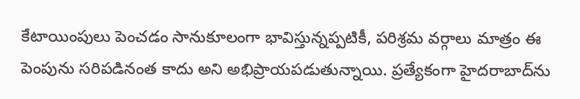కేటాయింపులు పెంచడం సానుకూలంగా భావిస్తున్నప్పటికీ, పరిశ్రమ వర్గాలు మాత్రం ఈ పెంపును సరిపడినంత కాదు అని అభిప్రాయపడుతున్నాయి. ప్రత్యేకంగా హైదరాబాద్‌ను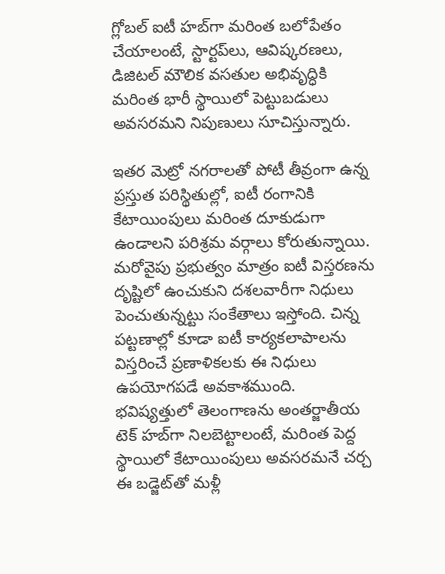గ్లోబల్ ఐటీ హబ్‌గా మరింత బలోపేతం చేయాలంటే, స్టార్టప్‌లు, ఆవిష్కరణలు, డిజిటల్ మౌలిక వసతుల అభివృద్ధికి మరింత భారీ స్థాయిలో పెట్టుబడులు అవసరమని నిపుణులు సూచిస్తున్నారు.

ఇతర మెట్రో నగరాలతో పోటీ తీవ్రంగా ఉన్న ప్రస్తుత పరిస్థితుల్లో, ఐటీ రంగానికి కేటాయింపులు మరింత దూకుడుగా ఉండాలని పరిశ్రమ వర్గాలు కోరుతున్నాయి. మరోవైపు ప్రభుత్వం మాత్రం ఐటీ విస్తరణను దృష్టిలో ఉంచుకుని దశలవారీగా నిధులు పెంచుతున్నట్టు సంకేతాలు ఇస్తోంది. చిన్న పట్టణాల్లో కూడా ఐటీ కార్యకలాపాలను విస్తరించే ప్రణాళికలకు ఈ నిధులు ఉపయోగపడే అవకాశముంది.   భవిష్యత్తులో తెలంగాణను అంతర్జాతీయ టెక్ హబ్‌గా నిలబెట్టాలంటే, మరింత పెద్ద స్థాయిలో కేటాయింపులు అవసరమనే చర్చ ఈ బడ్జెట్‌తో మళ్లీ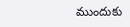ముందుకు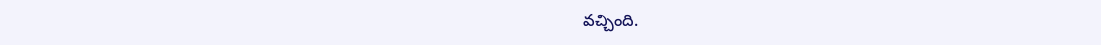వచ్చింది.